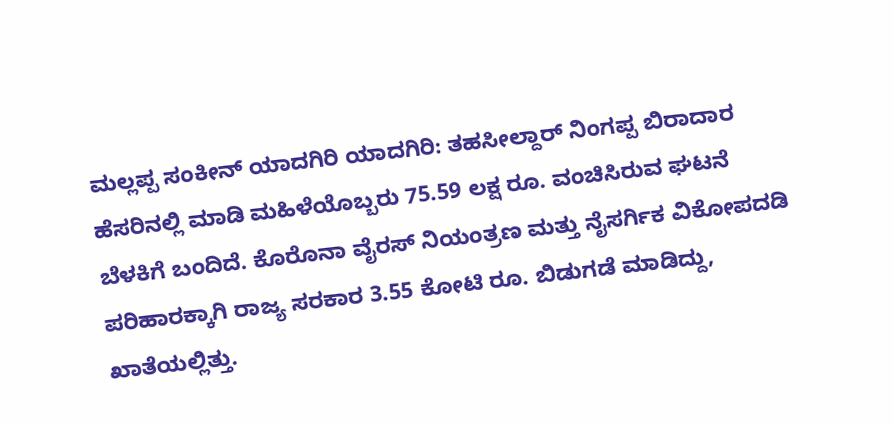ಮಲ್ಲಪ್ಪ ಸಂಕೀನ್ ಯಾದಗಿರಿ ಯಾದಗಿರಿ: ತಹಸೀಲ್ದಾರ್ ನಿಂಗಪ್ಪ ಬಿರಾದಾರ ಹೆಸರಿನಲ್ಲಿ ಮಾಡಿ ಮಹಿಳೆಯೊಬ್ಬರು 75.59 ಲಕ್ಷ ರೂ. ವಂಚಿಸಿರುವ ಘಟನೆ ಬೆಳಕಿಗೆ ಬಂದಿದೆ. ಕೊರೊನಾ ವೈರಸ್ ನಿಯಂತ್ರಣ ಮತ್ತು ನೈಸರ್ಗಿಕ ವಿಕೋಪದಡಿ ಪರಿಹಾರಕ್ಕಾಗಿ ರಾಜ್ಯ ಸರಕಾರ 3.55 ಕೋಟಿ ರೂ. ಬಿಡುಗಡೆ ಮಾಡಿದ್ದು, ಖಾತೆಯಲ್ಲಿತ್ತು.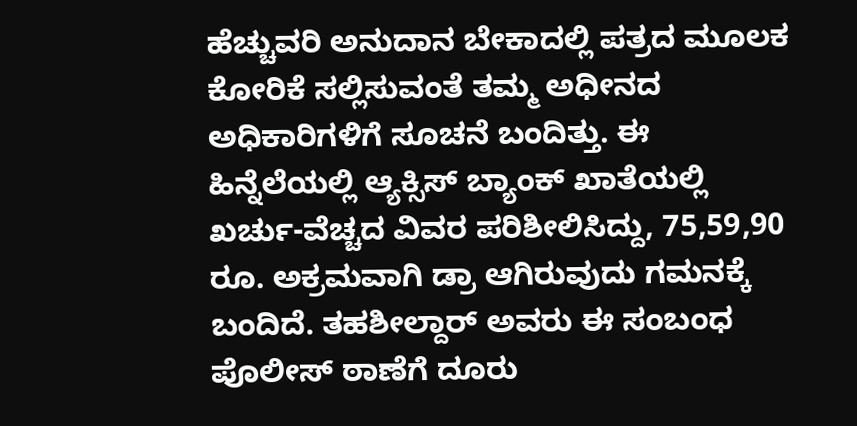ಹೆಚ್ಚುವರಿ ಅನುದಾನ ಬೇಕಾದಲ್ಲಿ ಪತ್ರದ ಮೂಲಕ ಕೋರಿಕೆ ಸಲ್ಲಿಸುವಂತೆ ತಮ್ಮ ಅಧೀನದ ಅಧಿಕಾರಿಗಳಿಗೆ ಸೂಚನೆ ಬಂದಿತ್ತು. ಈ ಹಿನ್ನೆಲೆಯಲ್ಲಿ ಆ್ಯಕ್ಸಿಸ್ ಬ್ಯಾಂಕ್ ಖಾತೆಯಲ್ಲಿ ಖರ್ಚು-ವೆಚ್ಚದ ವಿವರ ಪರಿಶೀಲಿಸಿದ್ದು, 75,59,90 ರೂ. ಅಕ್ರಮವಾಗಿ ಡ್ರಾ ಆಗಿರುವುದು ಗಮನಕ್ಕೆ ಬಂದಿದೆ. ತಹಶೀಲ್ದಾರ್ ಅವರು ಈ ಸಂಬಂಧ ಪೊಲೀಸ್ ಠಾಣೆಗೆ ದೂರು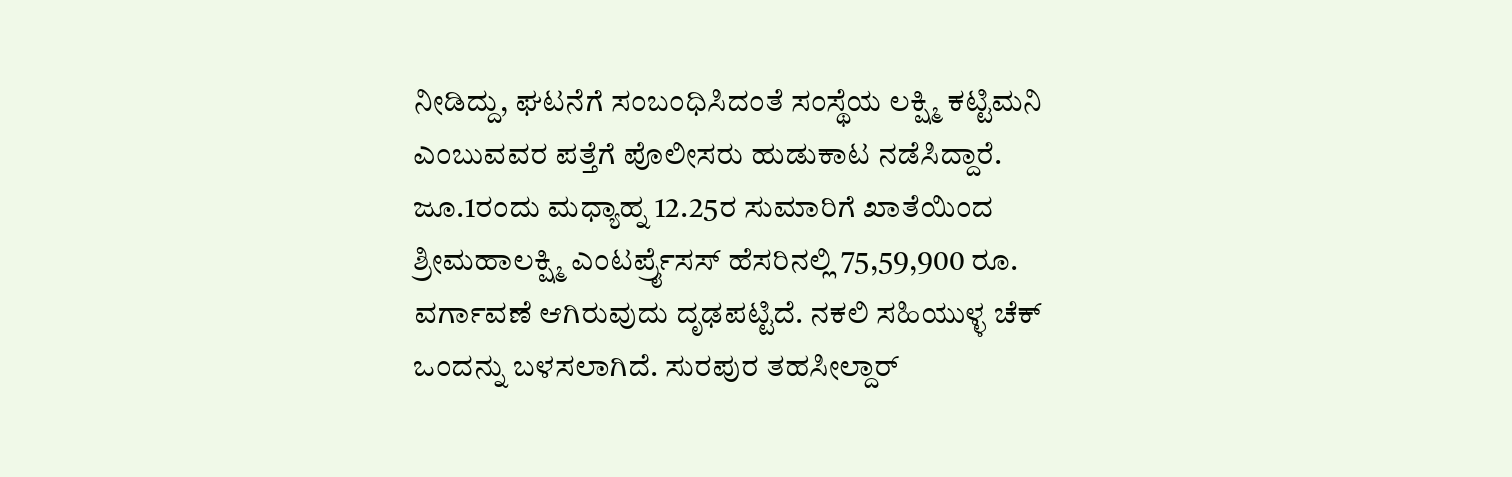ನೀಡಿದ್ದು, ಘಟನೆಗೆ ಸಂಬಂಧಿಸಿದಂತೆ ಸಂಸ್ಥೆಯ ಲಕ್ಷ್ಮಿ ಕಟ್ಟಿಮನಿ ಎಂಬುವವರ ಪತ್ತೆಗೆ ಪೊಲೀಸರು ಹುಡುಕಾಟ ನಡೆಸಿದ್ದಾರೆ. ಜೂ.1ರಂದು ಮಧ್ಯಾಹ್ನ 12.25ರ ಸುಮಾರಿಗೆ ಖಾತೆಯಿಂದ ಶ್ರೀಮಹಾಲಕ್ಷ್ಮಿ ಎಂಟರ್ಪ್ರೈಸಸ್ ಹೆಸರಿನಲ್ಲಿ 75,59,900 ರೂ. ವರ್ಗಾವಣೆ ಆಗಿರುವುದು ದೃಢಪಟ್ಟಿದೆ. ನಕಲಿ ಸಹಿಯುಳ್ಳ ಚೆಕ್ ಒಂದನ್ನು ಬಳಸಲಾಗಿದೆ. ಸುರಪುರ ತಹಸೀಲ್ದಾರ್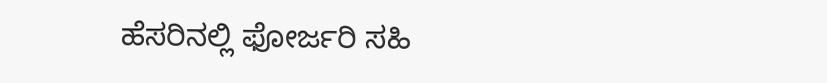ಹೆಸರಿನಲ್ಲಿ ಫೋರ್ಜರಿ ಸಹಿ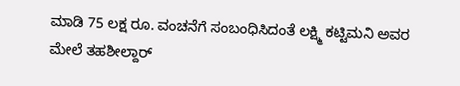ಮಾಡಿ 75 ಲಕ್ಷ ರೂ. ವಂಚನೆಗೆ ಸಂಬಂಧಿಸಿದಂತೆ ಲಕ್ಷ್ಮಿ ಕಟ್ಟಿಮನಿ ಅವರ ಮೇಲೆ ತಹಶೀಲ್ದಾರ್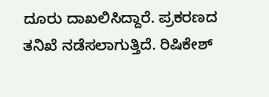ದೂರು ದಾಖಲಿಸಿದ್ದಾರೆ. ಪ್ರಕರಣದ ತನಿಖೆ ನಡೆಸಲಾಗುತ್ತಿದೆ. ರಿಷಿಕೇಶ್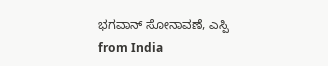ಭಗವಾನ್ ಸೋನಾವಣೆ, ಎಸ್ಪಿ
from India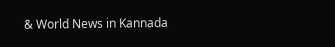& World News in Kannada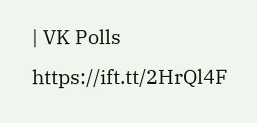| VK Polls https://ift.tt/2HrQl4F